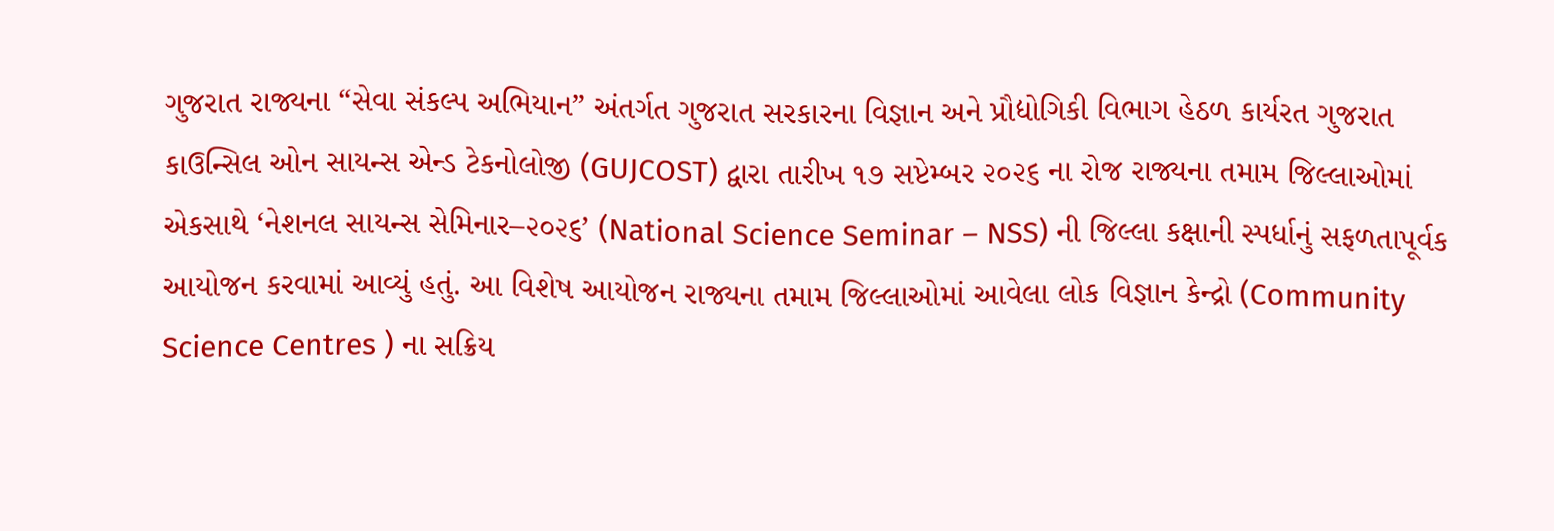ગુજરાત રાજ્યના “સેવા સંકલ્પ અભિયાન” અંતર્ગત ગુજરાત સરકારના વિજ્ઞાન અને પ્રૌદ્યોગિકી વિભાગ હેઠળ કાર્યરત ગુજરાત કાઉન્સિલ ઓન સાયન્સ એન્ડ ટેકનોલોજી (GUJCOST) દ્વારા તારીખ ૧૭ સપ્ટેમ્બર ૨૦૨૬ ના રોજ રાજ્યના તમામ જિલ્લાઓમાં એકસાથે ‘નેશનલ સાયન્સ સેમિનાર–૨૦૨૬’ (National Science Seminar – NSS) ની જિલ્લા કક્ષાની સ્પર્ધાનું સફળતાપૂર્વક આયોજન કરવામાં આવ્યું હતું. આ વિશેષ આયોજન રાજ્યના તમામ જિલ્લાઓમાં આવેલા લોક વિજ્ઞાન કેન્દ્રો (Community Science Centres ) ના સક્રિય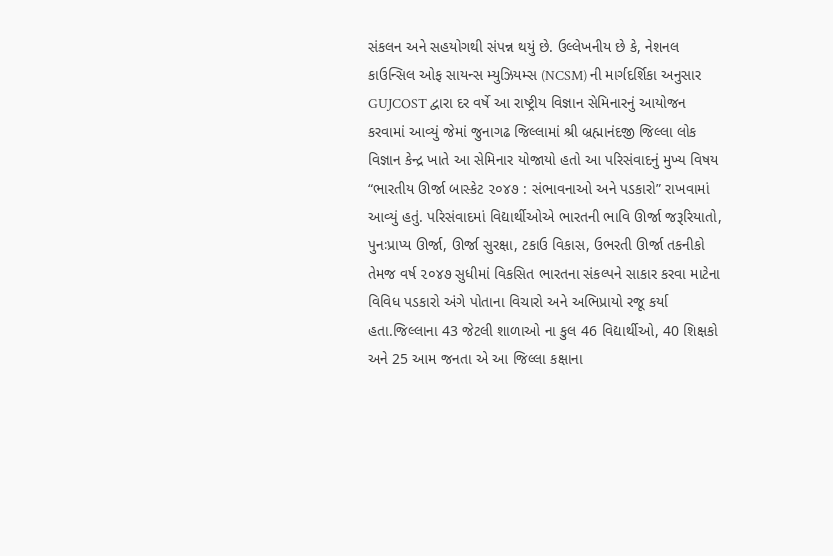સંકલન અને સહયોગથી સંપન્ન થયું છે. ઉલ્લેખનીય છે કે, નેશનલ કાઉન્સિલ ઓફ સાયન્સ મ્યુઝિયમ્સ (NCSM) ની માર્ગદર્શિકા અનુસાર GUJCOST દ્વારા દર વર્ષે આ રાષ્ટ્રીય વિજ્ઞાન સેમિનારનું આયોજન કરવામાં આવ્યું જેમાં જુનાગઢ જિલ્લામાં શ્રી બ્રહ્માનંદજી જિલ્લા લોક વિજ્ઞાન કેન્દ્ર ખાતે આ સેમિનાર યોજાયો હતો આ પરિસંવાદનું મુખ્ય વિષય “ભારતીય ઊર્જા બાસ્કેટ ૨૦૪૭ : સંભાવનાઓ અને પડકારો” રાખવામાં આવ્યું હતું. પરિસંવાદમાં વિદ્યાર્થીઓએ ભારતની ભાવિ ઊર્જા જરૂરિયાતો, પુનઃપ્રાપ્ય ઊર્જા, ઊર્જા સુરક્ષા, ટકાઉ વિકાસ, ઉભરતી ઊર્જા તકનીકો તેમજ વર્ષ ૨૦૪૭ સુધીમાં વિકસિત ભારતના સંકલ્પને સાકાર કરવા માટેના વિવિધ પડકારો અંગે પોતાના વિચારો અને અભિપ્રાયો રજૂ કર્યા હતા.જિલ્લાના 43 જેટલી શાળાઓ ના કુલ 46 વિદ્યાર્થીઓ, 40 શિક્ષકો અને 25 આમ જનતા એ આ જિલ્લા કક્ષાના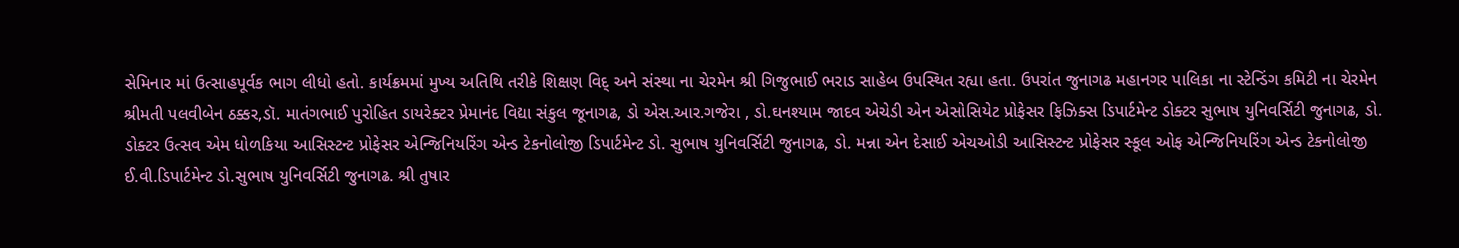સેમિનાર માં ઉત્સાહપૂર્વક ભાગ લીધો હતો. કાર્યક્રમમાં મુખ્ય અતિથિ તરીકે શિક્ષણ વિદ્ અને સંસ્થા ના ચેરમેન શ્રી ગિજુભાઈ ભરાડ સાહેબ ઉપસ્થિત રહ્યા હતા. ઉપરાંત જુનાગઢ મહાનગર પાલિકા ના સ્ટેન્ડિંગ કમિટી ના ચેરમેન શ્રીમતી પલવીબેન ઠક્કર,ડૉ. માતંગભાઈ પુરોહિત ડાયરેક્ટર પ્રેમાનંદ વિદ્યા સંકુલ જૂનાગઢ, ડો એસ.આર.ગજેરા , ડો.ઘનશ્યામ જાદવ એચેડી એન એસોસિયેટ પ્રોફેસર ફિઝિક્સ ડિપાર્ટમેન્ટ ડોક્ટર સુભાષ યુનિવર્સિટી જુનાગઢ, ડો. ડોક્ટર ઉત્સવ એમ ધોળકિયા આસિસ્ટન્ટ પ્રોફેસર એન્જિનિયરિંગ એન્ડ ટેકનોલોજી ડિપાર્ટમેન્ટ ડો. સુભાષ યુનિવર્સિટી જુનાગઢ, ડો. મન્ના એન દેસાઈ એચઓડી આસિસ્ટન્ટ પ્રોફેસર સ્કૂલ ઓફ એન્જિનિયરિંગ એન્ડ ટેકનોલોજી ઈ.વી.ડિપાર્ટમેન્ટ ડો.સુભાષ યુનિવર્સિટી જુનાગઢ. શ્રી તુષાર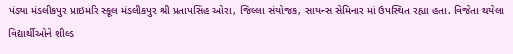પંડ્યા મંડલીકપુર પ્રાઇમરિ સ્કૂલ મંડલીકપુર શ્રી પ્રતાપસિંહ ઓરા, જિલ્લા સંયોજક, સાયન્સ સેમિનાર માં ઉપસ્થિત રહ્યા હતા. વિજેતા થયેલા વિદ્યાર્થીઓને શીલ્ડ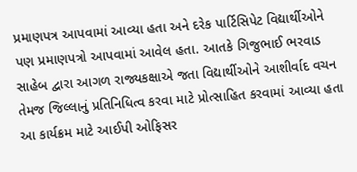પ્રમાણપત્ર આપવામાં આવ્યા હતા અને દરેક પાર્ટિસિપેટ વિદ્યાર્થીઓને પણ પ્રમાણપત્રો આપવામાં આવેલ હતા. આતકે ગિજુભાઈ ભરવાડ સાહેબ દ્વારા આગળ રાજ્યકક્ષાએ જતા વિદ્યાર્થીઓને આશીર્વાદ વચન તેમજ જિલ્લાનું પ્રતિનિધિત્વ કરવા માટે પ્રોત્સાહિત કરવામાં આવ્યા હતા આ કાર્યક્રમ માટે આઈપી ઓફિસર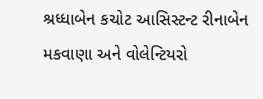શ્રધ્ધાબેન કચોટ આસિસ્ટન્ટ રીનાબેન મકવાણા અને વોલેન્ટિયરો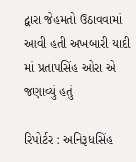દ્વારા જેહમતો ઉઠાવવામાં આવી હતી અખબારી યાદી માં પ્રતાપસિંહ ઓરા એ જણાવ્યું હતું

રિપોર્ટર : અનિરૂધસિંહ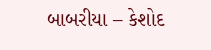બાબરીયા – કેશોદ